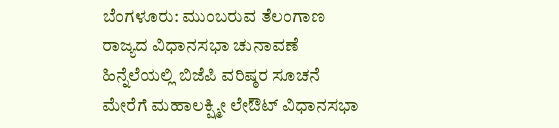ಬೆಂಗಳೂರು: ಮುಂಬರುವ ತೆಲಂಗಾಣ ರಾಜ್ಯದ ವಿಧಾನಸಭಾ ಚುನಾವಣೆ ಹಿನ್ನೆಲೆಯಲ್ಲಿ ಬಿಜೆಪಿ ವರಿಷ್ಠರ ಸೂಚನೆ ಮೇರೆಗೆ ಮಹಾಲಕ್ಷ್ಮೀ ಲೇಔಟ್ ವಿಧಾನಸಭಾ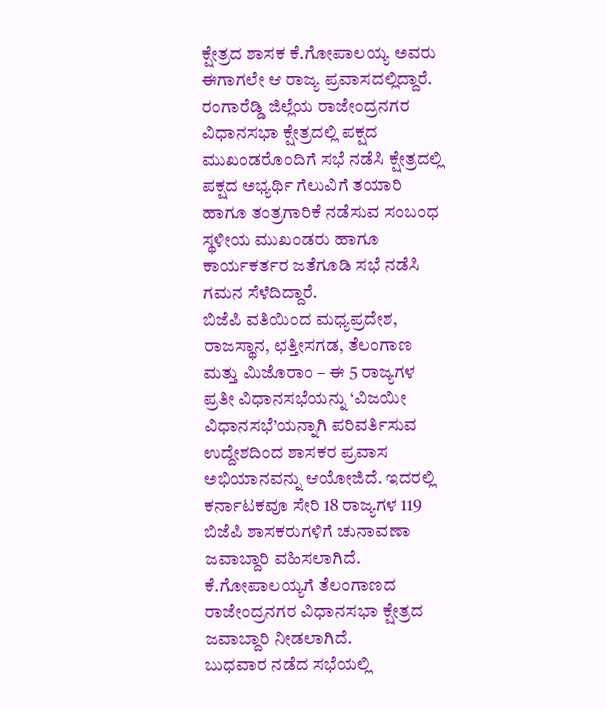ಕ್ಷೇತ್ರದ ಶಾಸಕ ಕೆ.ಗೋಪಾಲಯ್ಯ ಅವರು ಈಗಾಗಲೇ ಆ ರಾಜ್ಯ ಪ್ರವಾಸದಲ್ಲಿದ್ದಾರೆ.
ರಂಗಾರೆಡ್ಡಿ ಜಿಲ್ಲೆಯ ರಾಜೇಂದ್ರನಗರ ವಿಧಾನಸಭಾ ಕ್ಷೇತ್ರದಲ್ಲಿ ಪಕ್ಷದ ಮುಖಂಡರೊಂದಿಗೆ ಸಭೆ ನಡೆಸಿ ಕ್ಷೇತ್ರದಲ್ಲಿ ಪಕ್ಷದ ಅಭ್ಯರ್ಥಿ ಗೆಲುವಿಗೆ ತಯಾರಿ ಹಾಗೂ ತಂತ್ರಗಾರಿಕೆ ನಡೆಸುವ ಸಂಬಂಧ ಸ್ಥಳೀಯ ಮುಖಂಡರು ಹಾಗೂ ಕಾರ್ಯಕರ್ತರ ಜತೆಗೂಡಿ ಸಭೆ ನಡೆಸಿ ಗಮನ ಸೆಳೆದಿದ್ದಾರೆ.
ಬಿಜೆಪಿ ವತಿಯಿಂದ ಮಧ್ಯಪ್ರದೇಶ, ರಾಜಸ್ಥಾನ, ಛತ್ತೀಸಗಡ, ತೆಲಂಗಾಣ ಮತ್ತು ಮಿಜೊರಾಂ – ಈ 5 ರಾಜ್ಯಗಳ ಪ್ರತೀ ವಿಧಾನಸಭೆಯನ್ನು ‘ವಿಜಯೀ ವಿಧಾನಸಭೆ’ಯನ್ನಾಗಿ ಪರಿವರ್ತಿಸುವ ಉದ್ದೇಶದಿಂದ ಶಾಸಕರ ಪ್ರವಾಸ ಅಭಿಯಾನವನ್ನು ಆಯೋಜಿದೆ. ಇದರಲ್ಲಿ ಕರ್ನಾಟಕವೂ ಸೇರಿ 18 ರಾಜ್ಯಗಳ 119 ಬಿಜೆಪಿ ಶಾಸಕರುಗಳಿಗೆ ಚುನಾವಣಾ ಜವಾಬ್ದಾರಿ ವಹಿಸಲಾಗಿದೆ. ಕೆ.ಗೋಪಾಲಯ್ಯಗೆ ತೆಲಂಗಾಣದ ರಾಜೇಂದ್ರನಗರ ವಿಧಾನಸಭಾ ಕ್ಷೇತ್ರದ ಜವಾಬ್ದಾರಿ ನೀಡಲಾಗಿದೆ.
ಬುಧವಾರ ನಡೆದ ಸಭೆಯಲ್ಲಿ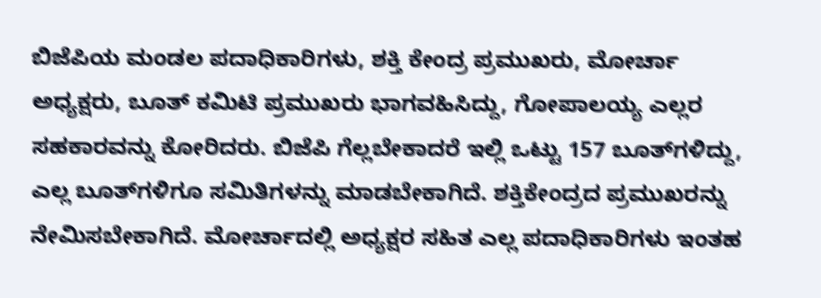ಬಿಜೆಪಿಯ ಮಂಡಲ ಪದಾಧಿಕಾರಿಗಳು, ಶಕ್ತಿ ಕೇಂದ್ರ ಪ್ರಮುಖರು, ಮೋರ್ಚಾ ಅಧ್ಯಕ್ಷರು, ಬೂತ್ ಕಮಿಟಿ ಪ್ರಮುಖರು ಭಾಗವಹಿಸಿದ್ದು, ಗೋಪಾಲಯ್ಯ ಎಲ್ಲರ ಸಹಕಾರವನ್ನು ಕೋರಿದರು. ಬಿಜೆಪಿ ಗೆಲ್ಲಬೇಕಾದರೆ ಇಲ್ಲಿ ಒಟ್ಟು 157 ಬೂತ್‌ಗಳಿದ್ದು, ಎಲ್ಲ ಬೂತ್‌ಗಳಿಗೂ ಸಮಿತಿಗಳನ್ನು ಮಾಡಬೇಕಾಗಿದೆ. ಶಕ್ತಿಕೇಂದ್ರದ ಪ್ರಮುಖರನ್ನು ನೇಮಿಸಬೇಕಾಗಿದೆ. ಮೋರ್ಚಾದಲ್ಲಿ ಅಧ್ಯಕ್ಷರ ಸಹಿತ ಎಲ್ಲ ಪದಾಧಿಕಾರಿಗಳು ಇಂತಹ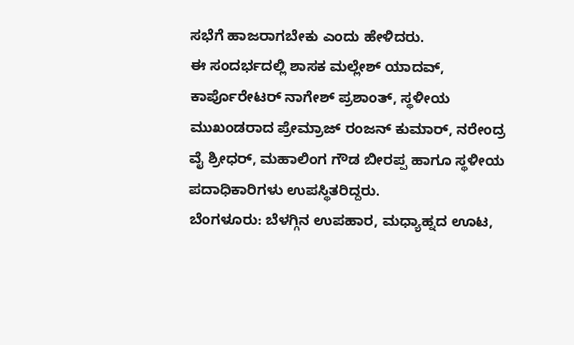ಸಭೆಗೆ ಹಾಜರಾಗಬೇಕು ಎಂದು ಹೇಳಿದರು.
ಈ ಸಂದರ್ಭದಲ್ಲಿ ಶಾಸಕ ಮಲ್ಲೇಶ್ ಯಾದವ್, ಕಾರ್ಪೊರೇಟರ್ ನಾಗೇಶ್ ಪ್ರಶಾಂತ್, ಸ್ಥಳೀಯ ಮುಖಂಡರಾದ ಪ್ರೇಮ್ರಾಜ್ ರಂಜನ್ ಕುಮಾರ್, ನರೇಂದ್ರ ವೈ ಶ್ರೀಧರ್, ಮಹಾಲಿಂಗ ಗೌಡ ಬೀರಪ್ಪ ಹಾಗೂ ಸ್ಥಳೀಯ ಪದಾಧಿಕಾರಿಗಳು ಉಪಸ್ಥಿತರಿದ್ದರು.
ಬೆಂಗಳೂರು: ಬೆಳಗ್ಗಿನ ಉಪಹಾರ, ಮಧ್ಯಾಹ್ನದ ಊಟ,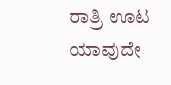ರಾತ್ರಿ ಊಟ ಯಾವುದೇ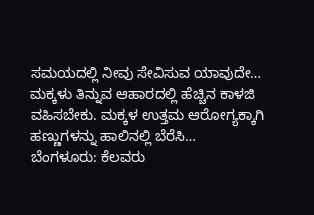ಸಮಯದಲ್ಲಿ ನೀವು ಸೇವಿಸುವ ಯಾವುದೇ…
ಮಕ್ಕಳು ತಿನ್ನುವ ಆಹಾರದಲ್ಲಿ ಹೆಚ್ಚಿನ ಕಾಳಜಿ ವಹಿಸಬೇಕು. ಮಕ್ಕಳ ಉತ್ತಮ ಆರೋಗ್ಯಕ್ಕಾಗಿ ಹಣ್ಣುಗಳನ್ನು ಹಾಲಿನಲ್ಲಿ ಬೆರೆಸಿ…
ಬೆಂಗಳೂರು: ಕೆಲವರು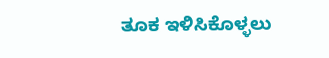ತೂಕ ಇಳಿಸಿಕೊಳ್ಳಲು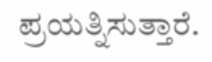ಪ್ರಯತ್ನಿಸುತ್ತಾರೆ.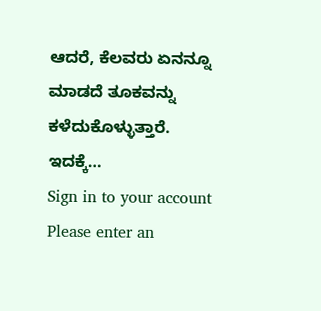ಆದರೆ, ಕೆಲವರು ಏನನ್ನೂ ಮಾಡದೆ ತೂಕವನ್ನು ಕಳೆದುಕೊಳ್ಳುತ್ತಾರೆ. ಇದಕ್ಕೆ…
Sign in to your account
Please enter an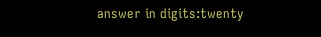answer in digits:twenty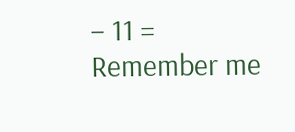− 11 =
Remember me